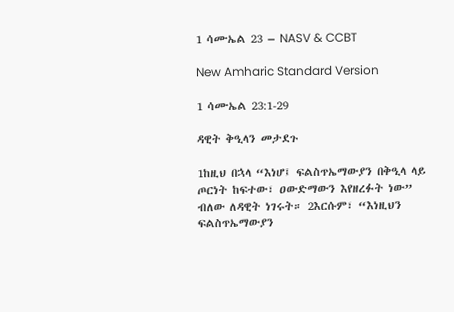1 ሳሙኤል 23 – NASV & CCBT

New Amharic Standard Version

1 ሳሙኤል 23:1-29

ዳዊት ቅዒላን መታደጉ

1ከዚህ በኋላ “እነሆ፤ ፍልስጥኤማውያን በቅዒላ ላይ ጦርነት ከፍተው፣ ዐውድማውን እየዘረፉት ነው” ብለው ለዳዊት ነገሩት። 2እርሱም፣ “እነዚህን ፍልስጥኤማውያን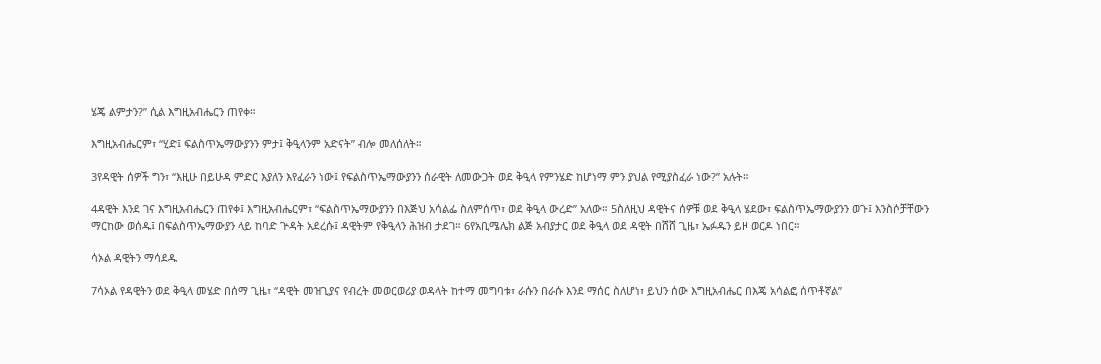ሄጄ ልምታን?” ሲል እግዚአብሔርን ጠየቀ።

እግዚአብሔርም፣ “ሂድ፤ ፍልስጥኤማውያንን ምታ፤ ቅዒላንም አድናት” ብሎ መለሰለት።

3የዳዊት ሰዎች ግን፣ “እዚሁ በይሁዳ ምድር እያለን እየፈራን ነው፤ የፍልስጥኤማውያንን ሰራዊት ለመውጋት ወደ ቅዒላ የምንሄድ ከሆነማ ምን ያህል የሚያስፈራ ነው?” አሉት።

4ዳዊት እንደ ገና እግዚአብሔርን ጠየቀ፤ እግዚአብሔርም፣ “ፍልስጥኤማውያንን በእጅህ አሳልፌ ስለምሰጥ፣ ወደ ቅዒላ ውረድ” አለው። 5ስለዚህ ዳዊትና ሰዎቹ ወደ ቅዒላ ሄደው፣ ፍልስጥኤማውያንን ወጉ፤ እንስሶቻቸውን ማርከው ወሰዱ፤ በፍልስጥኤማውያን ላይ ከባድ ጕዳት አደረሱ፤ ዳዊትም የቅዒላን ሕዝብ ታደገ። 6የአቢሜሌክ ልጅ አብያታር ወደ ቅዒላ ወደ ዳዊት በሸሸ ጊዜ፣ ኤፉዱን ይዞ ወርዶ ነበር።

ሳኦል ዳዊትን ማሳደዱ

7ሳኦል የዳዊትን ወደ ቅዒላ መሄድ በሰማ ጊዜ፣ “ዳዊት መዝጊያና የብረት መወርወሪያ ወዳላት ከተማ መግባቱ፣ ራሱን በራሱ እንደ ማሰር ስለሆነ፣ ይህን ሰው እግዚአብሔር በእጄ አሳልፎ ሰጥቶኛል”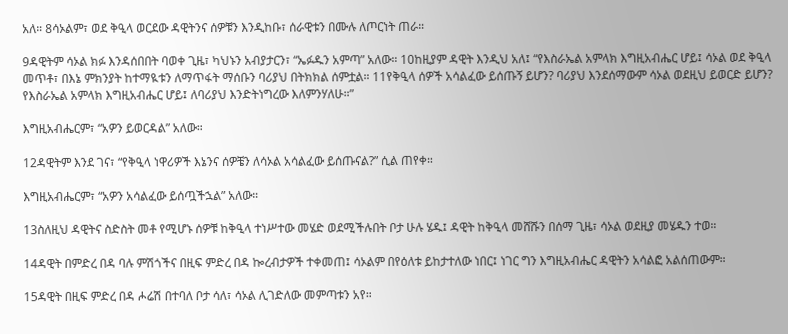አለ። 8ሳኦልም፣ ወደ ቅዒላ ወርደው ዳዊትንና ሰዎቹን እንዲከቡ፣ ሰራዊቱን በሙሉ ለጦርነት ጠራ።

9ዳዊትም ሳኦል ክፉ እንዳሰበበት ባወቀ ጊዜ፣ ካህኑን አብያታርን፣ “ኤፉዱን አምጣ” አለው። 10ከዚያም ዳዊት እንዲህ አለ፤ “የእስራኤል አምላክ እግዚአብሔር ሆይ፤ ሳኦል ወደ ቅዒላ መጥቶ፣ በእኔ ምክንያት ከተማዪቱን ለማጥፋት ማሰቡን ባሪያህ በትክክል ሰምቷል። 11የቅዒላ ሰዎች አሳልፈው ይሰጡኝ ይሆን? ባሪያህ እንደሰማውም ሳኦል ወደዚህ ይወርድ ይሆን? የእስራኤል አምላክ እግዚአብሔር ሆይ፤ ለባሪያህ እንድትነግረው እለምንሃለሁ።”

እግዚአብሔርም፣ “አዎን ይወርዳል” አለው።

12ዳዊትም እንደ ገና፣ “የቅዒላ ነዋሪዎች እኔንና ሰዎቼን ለሳኦል አሳልፈው ይሰጡናል?” ሲል ጠየቀ።

እግዚአብሔርም፣ “አዎን አሳልፈው ይሰጧችኋል” አለው።

13ስለዚህ ዳዊትና ስድስት መቶ የሚሆኑ ሰዎቹ ከቅዒላ ተነሥተው መሄድ ወደሚችሉበት ቦታ ሁሉ ሄዱ፤ ዳዊት ከቅዒላ መሸሹን በሰማ ጊዜ፣ ሳኦል ወደዚያ መሄዱን ተወ።

14ዳዊት በምድረ በዳ ባሉ ምሽጎችና በዚፍ ምድረ በዳ ኰረብታዎች ተቀመጠ፤ ሳኦልም በየዕለቱ ይከታተለው ነበር፤ ነገር ግን እግዚአብሔር ዳዊትን አሳልፎ አልሰጠውም።

15ዳዊት በዚፍ ምድረ በዳ ሖሬሽ በተባለ ቦታ ሳለ፣ ሳኦል ሊገድለው መምጣቱን አየ።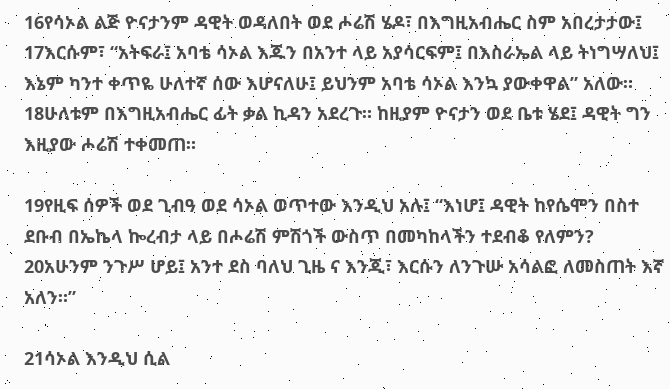16የሳኦል ልጅ ዮናታንም ዳዊት ወዳለበት ወደ ሖሬሽ ሄዶ፣ በእግዚአብሔር ስም አበረታታው፤ 17እርሱም፣ “አትፍራ፤ አባቴ ሳኦል እጁን በአንተ ላይ አያሳርፍም፤ በእስራኤል ላይ ትነግሣለህ፤ እኔም ካንተ ቀጥዬ ሁለተኛ ሰው እሆናለሁ፤ ይህንም አባቴ ሳኦል እንኳ ያውቀዋል” አለው። 18ሁለቱም በእግዚአብሔር ፊት ቃል ኪዳን አደረጉ። ከዚያም ዮናታን ወደ ቤቱ ሄደ፤ ዳዊት ግን እዚያው ሖሬሽ ተቀመጠ።

19የዚፍ ሰዎች ወደ ጊብዓ ወደ ሳኦል ወጥተው እንዲህ አሉ፤ “እነሆ፤ ዳዊት ከየሴሞን በስተ ደቡብ በኤኬላ ኰረብታ ላይ በሖሬሽ ምሽጎች ውስጥ በመካከላችን ተደብቆ የለምን? 20አሁንም ንጉሥ ሆይ፤ አንተ ደስ ባለህ ጊዜ ና እንጂ፣ እርሱን ለንጉሡ አሳልፎ ለመስጠት እኛ አለን።”

21ሳኦል እንዲህ ሲል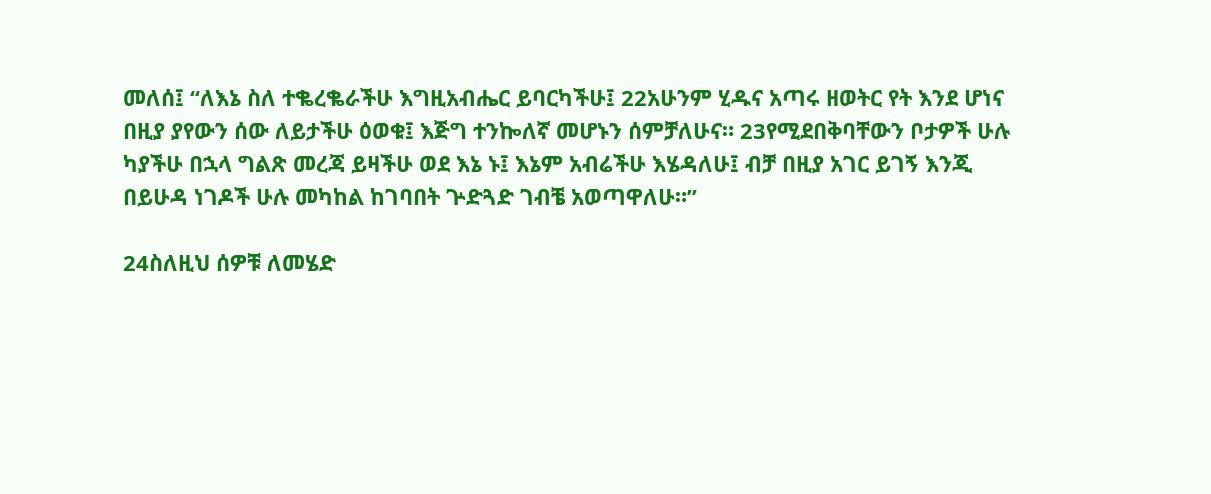መለሰ፤ “ለእኔ ስለ ተቈረቈራችሁ እግዚአብሔር ይባርካችሁ፤ 22አሁንም ሂዱና አጣሩ ዘወትር የት እንደ ሆነና በዚያ ያየውን ሰው ለይታችሁ ዕወቁ፤ እጅግ ተንኰለኛ መሆኑን ሰምቻለሁና። 23የሚደበቅባቸውን ቦታዎች ሁሉ ካያችሁ በኋላ ግልጽ መረጃ ይዛችሁ ወደ እኔ ኑ፤ እኔም አብሬችሁ እሄዳለሁ፤ ብቻ በዚያ አገር ይገኝ እንጂ በይሁዳ ነገዶች ሁሉ መካከል ከገባበት ጕድጓድ ገብቼ አወጣዋለሁ።”

24ስለዚህ ሰዎቹ ለመሄድ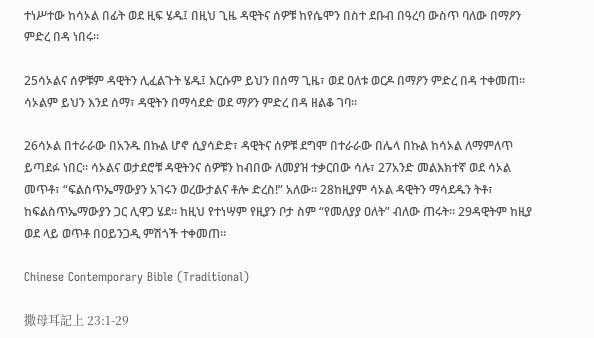ተነሥተው ከሳኦል በፊት ወደ ዚፍ ሄዱ፤ በዚህ ጊዜ ዳዊትና ሰዎቹ ከየሴሞን በስተ ደቡብ በዓረባ ውስጥ ባለው በማዖን ምድረ በዳ ነበሩ።

25ሳኦልና ሰዎቹም ዳዊትን ሊፈልጉት ሄዱ፤ እርሱም ይህን በሰማ ጊዜ፣ ወደ ዐለቱ ወርዶ በማዖን ምድረ በዳ ተቀመጠ። ሳኦልም ይህን እንደ ሰማ፣ ዳዊትን በማሳደድ ወደ ማዖን ምድረ በዳ ዘልቆ ገባ።

26ሳኦል በተራራው በአንዱ በኩል ሆኖ ሲያሳድድ፣ ዳዊትና ሰዎቹ ደግሞ በተራራው በሌላ በኩል ከሳኦል ለማምለጥ ይጣደፉ ነበር። ሳኦልና ወታደሮቹ ዳዊትንና ሰዎቹን ከብበው ለመያዝ ተቃርበው ሳሉ፣ 27አንድ መልእክተኛ ወደ ሳኦል መጥቶ፣ “ፍልስጥኤማውያን አገሩን ወረውታልና ቶሎ ድረስ!” አለው። 28ከዚያም ሳኦል ዳዊትን ማሳደዱን ትቶ፣ ከፍልስጥኤማውያን ጋር ሊዋጋ ሄደ። ከዚህ የተነሣም የዚያን ቦታ ስም “የመለያያ ዐለት” ብለው ጠሩት። 29ዳዊትም ከዚያ ወደ ላይ ወጥቶ በዐይንጋዲ ምሽጎች ተቀመጠ።

Chinese Contemporary Bible (Traditional)

撒母耳記上 23:1-29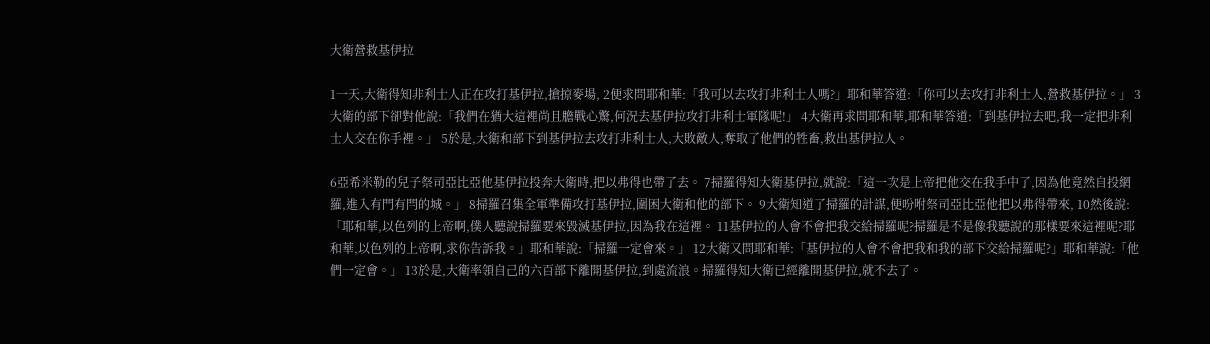大衛營救基伊拉

1一天,大衛得知非利士人正在攻打基伊拉,搶掠麥場, 2便求問耶和華:「我可以去攻打非利士人嗎?」耶和華答道:「你可以去攻打非利士人,營救基伊拉。」 3大衛的部下卻對他說:「我們在猶大這裡尚且膽戰心驚,何況去基伊拉攻打非利士軍隊呢!」 4大衛再求問耶和華,耶和華答道:「到基伊拉去吧,我一定把非利士人交在你手裡。」 5於是,大衛和部下到基伊拉去攻打非利士人,大敗敵人,奪取了他們的牲畜,救出基伊拉人。

6亞希米勒的兒子祭司亞比亞他基伊拉投奔大衛時,把以弗得也帶了去。 7掃羅得知大衛基伊拉,就說:「這一次是上帝把他交在我手中了,因為他竟然自投網羅,進入有門有閂的城。」 8掃羅召集全軍準備攻打基伊拉,圍困大衛和他的部下。 9大衛知道了掃羅的計謀,便吩咐祭司亞比亞他把以弗得帶來, 10然後說:「耶和華,以色列的上帝啊,僕人聽說掃羅要來毀滅基伊拉,因為我在這裡。 11基伊拉的人會不會把我交給掃羅呢?掃羅是不是像我聽說的那樣要來這裡呢?耶和華,以色列的上帝啊,求你告訴我。」耶和華說:「掃羅一定會來。」 12大衛又問耶和華:「基伊拉的人會不會把我和我的部下交給掃羅呢?」耶和華說:「他們一定會。」 13於是,大衛率領自己的六百部下離開基伊拉,到處流浪。掃羅得知大衛已經離開基伊拉,就不去了。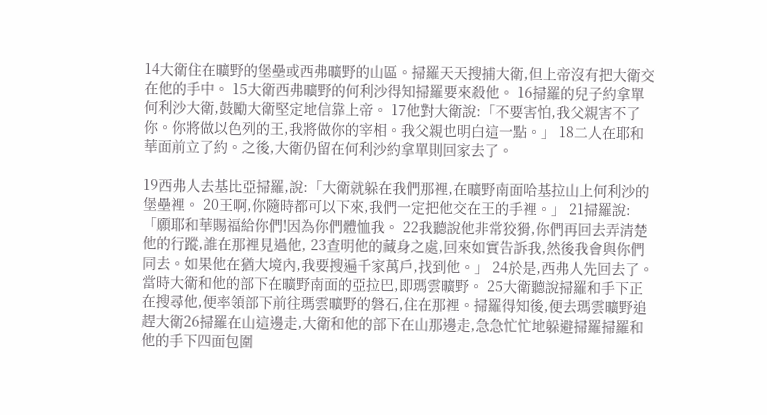14大衛住在曠野的堡壘或西弗曠野的山區。掃羅天天搜捕大衛,但上帝沒有把大衛交在他的手中。 15大衛西弗曠野的何利沙得知掃羅要來殺他。 16掃羅的兒子約拿單何利沙大衛,鼓勵大衛堅定地信靠上帝。 17他對大衛說:「不要害怕,我父親害不了你。你將做以色列的王,我將做你的宰相。我父親也明白這一點。」 18二人在耶和華面前立了約。之後,大衛仍留在何利沙約拿單則回家去了。

19西弗人去基比亞掃羅,說:「大衛就躲在我們那裡,在曠野南面哈基拉山上何利沙的堡壘裡。 20王啊,你隨時都可以下來,我們一定把他交在王的手裡。」 21掃羅說:「願耶和華賜福給你們!因為你們體恤我。 22我聽說他非常狡猾,你們再回去弄清楚他的行蹤,誰在那裡見過他, 23查明他的藏身之處,回來如實告訴我,然後我會與你們同去。如果他在猶大境內,我要搜遍千家萬戶,找到他。」 24於是,西弗人先回去了。當時大衛和他的部下在曠野南面的亞拉巴,即瑪雲曠野。 25大衛聽說掃羅和手下正在搜尋他,便率領部下前往瑪雲曠野的磐石,住在那裡。掃羅得知後,便去瑪雲曠野追趕大衛26掃羅在山這邊走,大衛和他的部下在山那邊走,急急忙忙地躲避掃羅掃羅和他的手下四面包圍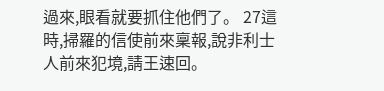過來,眼看就要抓住他們了。 27這時,掃羅的信使前來稟報,說非利士人前來犯境,請王速回。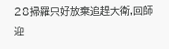28掃羅只好放棄追趕大衛,回師迎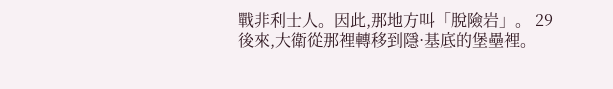戰非利士人。因此,那地方叫「脫險岩」。 29後來,大衛從那裡轉移到隱·基底的堡壘裡。